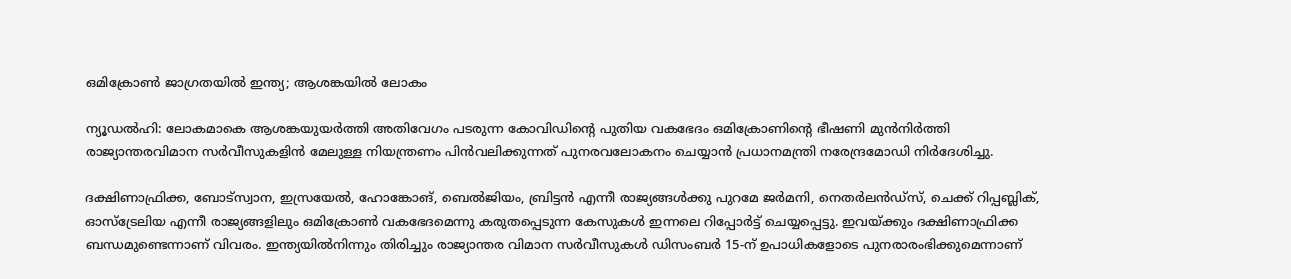ഒമിക്രോണ്‍ ജാഗ്രതയില്‍ ഇന്ത്യ; ആശങ്കയില്‍ ലോകം

ന്യൂഡല്‍ഹി: ലോകമാകെ ആശങ്കയുയര്‍ത്തി അതിവേഗം പടരുന്ന കോവിഡിന്റെ പുതിയ വകഭേദം ഒമിക്രോണിന്റെ ഭീഷണി മുന്‍നിര്‍ത്തി രാജ്യാന്തരവിമാന സര്‍വീസുകളിന്‍ മേലുള്ള നിയന്ത്രണം പിന്‍വലിക്കുന്നത് പുനരവലോകനം ചെയ്യാന്‍ പ്രധാനമന്ത്രി നരേന്ദ്രമോഡി നിര്‍ദേശിച്ചു.

ദക്ഷിണാഫ്രിക്ക, ബോട്സ്വാന, ഇസ്രയേല്‍, ഹോങ്കോങ്, ബെല്‍ജിയം, ബ്രിട്ടന്‍ എന്നീ രാജ്യങ്ങള്‍ക്കു പുറമേ ജര്‍മനി, നെതര്‍ലന്‍ഡ്സ്, ചെക്ക് റിപ്പബ്ലിക്, ഓസ്ട്രേലിയ എന്നീ രാജ്യങ്ങളിലും ഒമിക്രോണ്‍ വകഭേദമെന്നു കരുതപ്പെടുന്ന കേസുകള്‍ ഇന്നലെ റിപ്പോര്‍ട്ട് ചെയ്യപ്പെട്ടു. ഇവയ്ക്കും ദക്ഷിണാഫ്രിക്ക ബന്ധമുണ്ടെന്നാണ് വിവരം. ഇന്ത്യയില്‍നിന്നും തിരിച്ചും രാജ്യാന്തര വിമാന സര്‍വീസുകള്‍ ഡിസംബര്‍ 15-ന് ഉപാധികളോടെ പുനരാരംഭിക്കുമെന്നാണ്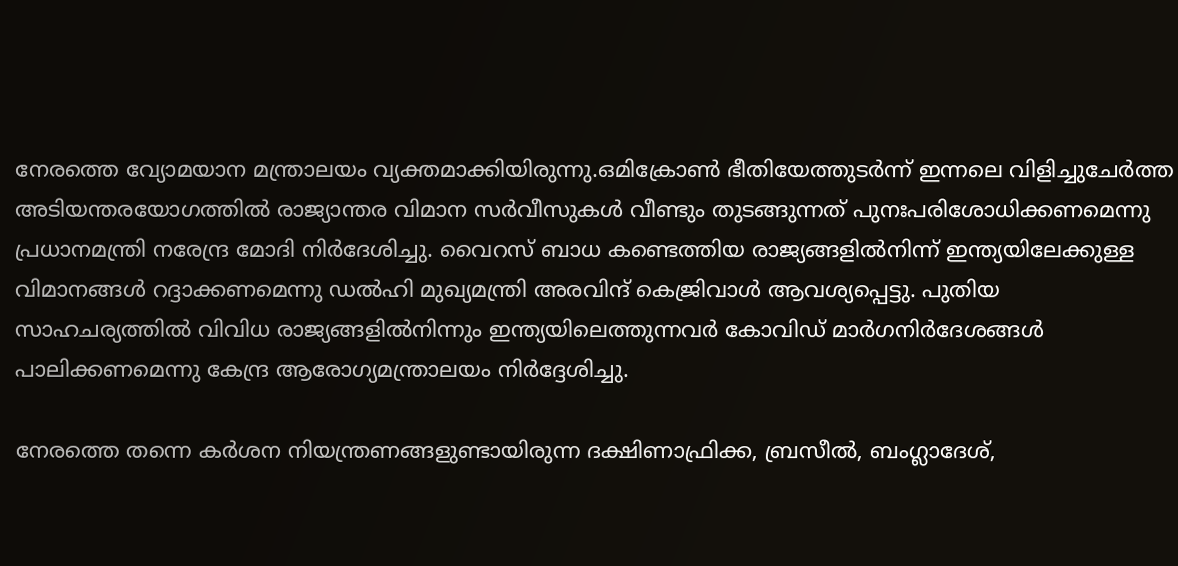നേരത്തെ വ്യോമയാന മന്ത്രാലയം വ്യക്തമാക്കിയിരുന്നു.ഒമിക്രോണ്‍ ഭീതിയേത്തുടര്‍ന്ന് ഇന്നലെ വിളിച്ചുചേര്‍ത്ത അടിയന്തരയോഗത്തില്‍ രാജ്യാന്തര വിമാന സര്‍വീസുകള്‍ വീണ്ടും തുടങ്ങുന്നത് പുനഃപരിശോധിക്കണമെന്നു പ്രധാനമന്ത്രി നരേന്ദ്ര മോദി നിര്‍ദേശിച്ചു. വൈറസ് ബാധ കണ്ടെത്തിയ രാജ്യങ്ങളില്‍നിന്ന് ഇന്ത്യയിലേക്കുള്ള വിമാനങ്ങള്‍ റദ്ദാക്കണമെന്നു ഡല്‍ഹി മുഖ്യമന്ത്രി അരവിന്ദ് കെജ്രിവാള്‍ ആവശ്യപ്പെട്ടു. പുതിയ സാഹചര്യത്തില്‍ വിവിധ രാജ്യങ്ങളില്‍നിന്നും ഇന്ത്യയിലെത്തുന്നവര്‍ കോവിഡ് മാര്‍ഗനിര്‍ദേശങ്ങള്‍ പാലിക്കണമെന്നു കേന്ദ്ര ആരോഗ്യമന്ത്രാലയം നിര്‍ദ്ദേശിച്ചു.

നേരത്തെ തന്നെ കര്‍ശന നിയന്ത്രണങ്ങളുണ്ടായിരുന്ന ദക്ഷിണാഫ്രിക്ക, ബ്രസീല്‍, ബംഗ്ലാദേശ്,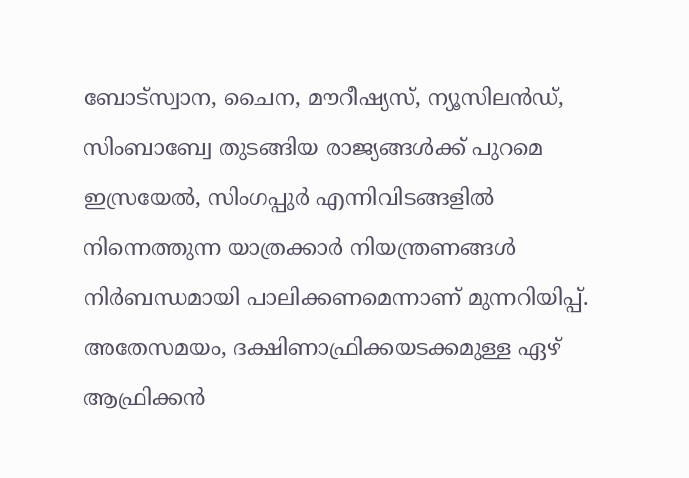ബോട്സ്വാന, ചൈന, മൗറീഷ്യസ്, ന്യൂസിലന്‍ഡ്, സിംബാബ്വേ തുടങ്ങിയ രാജ്യങ്ങള്‍ക്ക് പുറമെ ഇസ്രയേല്‍, സിംഗപ്പുര്‍ എന്നിവിടങ്ങളില്‍ നിന്നെത്തുന്ന യാത്രക്കാര്‍ നിയന്ത്രണങ്ങള്‍ നിര്‍ബന്ധമായി പാലിക്കണമെന്നാണ് മുന്നറിയിപ്പ്.
അതേസമയം, ദക്ഷിണാഫ്രിക്കയടക്കമുള്ള ഏഴ് ആഫ്രിക്കന്‍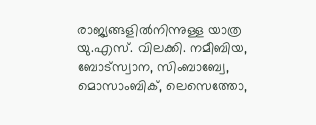രാജ്യങ്ങളില്‍നിന്നുള്ള യാത്ര യു.എസ്. വിലക്കി. നമീബിയ, ബോട്സ്വാന, സിംബാബ്വേ, മൊസാംബിക്, ലെസെത്തോ,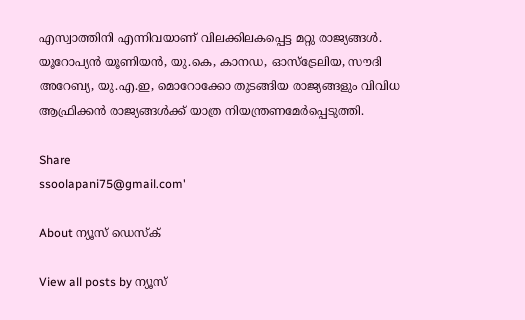എസ്വാത്തിനി എന്നിവയാണ് വിലക്കിലകപ്പെട്ട മറ്റു രാജ്യങ്ങള്‍. യൂറോപ്യന്‍ യൂണിയന്‍, യു.കെ, കാനഡ, ഓസ്ട്രേലിയ, സൗദി അറേബ്യ, യു.എ.ഇ, മൊറോക്കോ തുടങ്ങിയ രാജ്യങ്ങളും വിവിധ ആഫ്രിക്കന്‍ രാജ്യങ്ങള്‍ക്ക് യാത്ര നിയന്ത്രണമേര്‍പ്പെടുത്തി.

Share
ssoolapani75@gmail.com'

About ന്യൂസ് ഡെസ്ക്

View all posts by ന്യൂസ്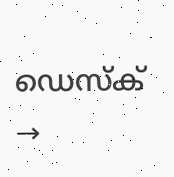ഡെസ്ക് →